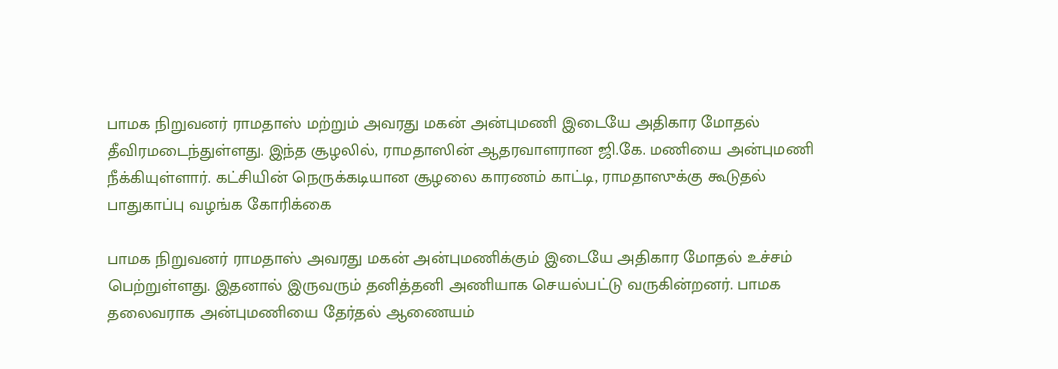பாமக நிறுவனர் ராமதாஸ் மற்றும் அவரது மகன் அன்புமணி இடையே அதிகார மோதல் தீவிரமடைந்துள்ளது. இந்த சூழலில், ராமதாஸின் ஆதரவாளரான ஜி.கே. மணியை அன்புமணி நீக்கியுள்ளார். கட்சியின் நெருக்கடியான சூழலை காரணம் காட்டி, ராமதாஸுக்கு கூடுதல் பாதுகாப்பு வழங்க கோரிக்கை

பாமக நிறுவனர் ராமதாஸ் அவரது மகன் அன்புமணிக்கும் இடையே அதிகார மோதல் உச்சம் பெற்றுள்ளது. இதனால் இருவரும் தனித்தனி அணியாக செயல்பட்டு வருகின்றனர். பாமக தலைவராக அன்புமணியை தேர்தல் ஆணையம்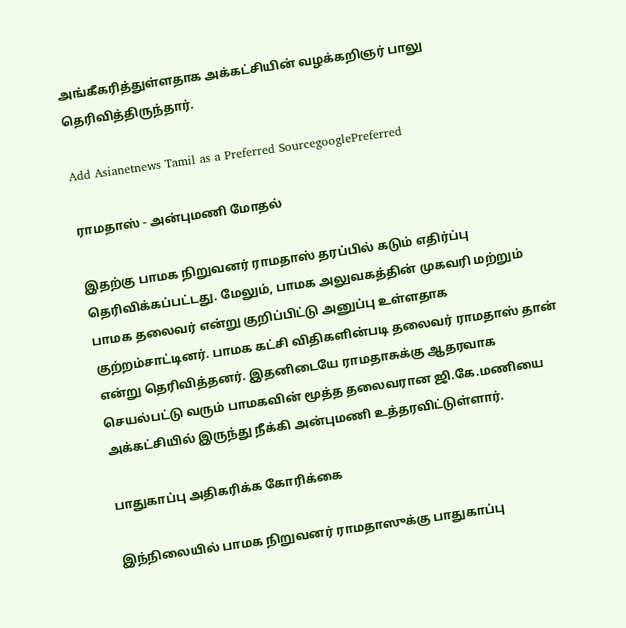அங்கீகரித்துள்ளதாக அக்கட்சியின் வழக்கறிஞர் பாலு தெரிவித்திருந்தார்.

Add Asianetnews Tamil as a Preferred SourcegooglePreferred

ராமதாஸ் - அன்புமணி மோதல்

இதற்கு பாமக நிறுவனர் ராமதாஸ் தரப்பில் கடும் எதிர்ப்பு தெரிவிக்கப்பட்டது. மேலும், பாமக அலுவகத்தின் முகவரி மற்றும் பாமக தலைவர் என்று குறிப்பிட்டு அனுப்பு உள்ளதாக குற்றம்சாட்டினர். பாமக கட்சி விதிகளின்படி தலைவர் ராமதாஸ் தான் என்று தெரிவித்தனர். இதனிடையே ராமதாசுக்கு ஆதரவாக செயல்பட்டு வரும் பாமகவின் மூத்த தலைவரான ஜி.கே.மணியை அக்கட்சியில் இருந்து நீக்கி அன்புமணி உத்தரவிட்டுள்ளார்.

பாதுகாப்பு அதிகரிக்க கோரிக்கை

இந்நிலையில் பாமக நிறுவனர் ராமதாஸுக்கு பாதுகாப்பு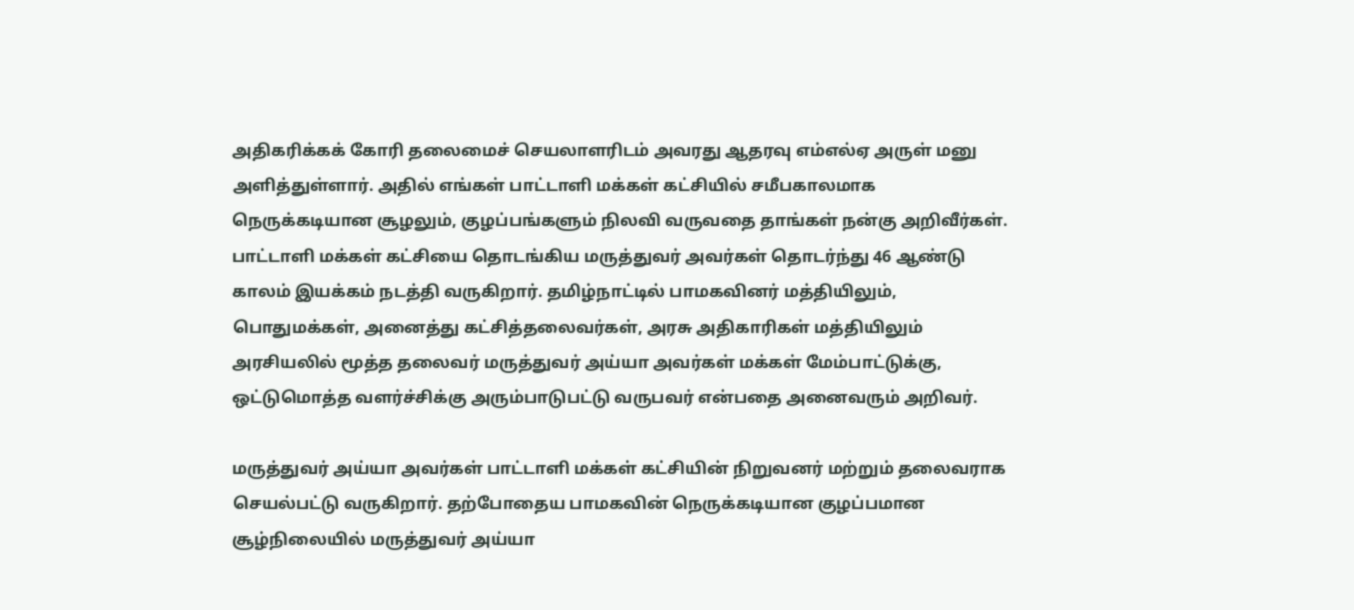அதிகரிக்கக் கோரி தலைமைச் செயலாளரிடம் அவரது ஆதரவு எம்எல்ஏ அருள் மனு அளித்துள்ளார். அதில் எங்கள் பாட்டாளி மக்கள் கட்சியில் சமீபகாலமாக நெருக்கடியான சூழலும், குழப்பங்களும் நிலவி வருவதை தாங்கள் நன்கு அறிவீர்கள். பாட்டாளி மக்கள் கட்சியை தொடங்கிய மருத்துவர் அவர்கள் தொடர்ந்து 46 ஆண்டு காலம் இயக்கம் நடத்தி வருகிறார். தமிழ்நாட்டில் பாமகவினர் மத்தியிலும், பொதுமக்கள், அனைத்து கட்சித்தலைவர்கள், அரசு அதிகாரிகள் மத்தியிலும் அரசியலில் மூத்த தலைவர் மருத்துவர் அய்யா அவர்கள் மக்கள் மேம்பாட்டுக்கு, ஒட்டுமொத்த வளர்ச்சிக்கு அரும்பாடுபட்டு வருபவர் என்பதை அனைவரும் அறிவர்.

மருத்துவர் அய்யா அவர்கள் பாட்டாளி மக்கள் கட்சியின் நிறுவனர் மற்றும் தலைவராக செயல்பட்டு வருகிறார். தற்போதைய பாமகவின் நெருக்கடியான குழப்பமான சூழ்நிலையில் மருத்துவர் அய்யா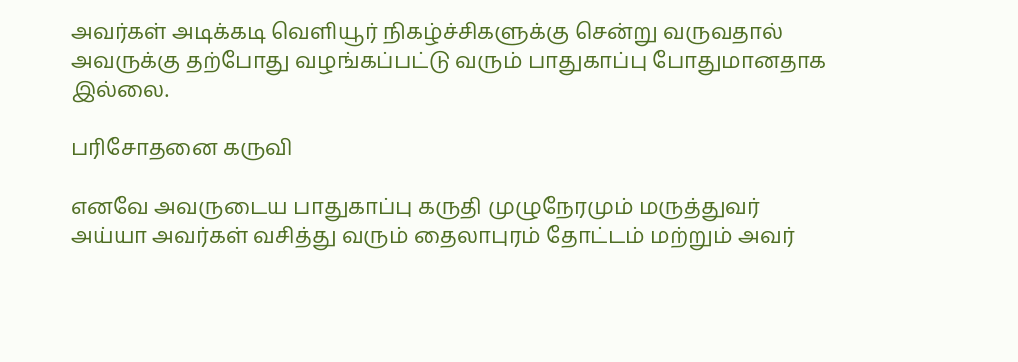அவர்கள் அடிக்கடி வெளியூர் நிகழ்ச்சிகளுக்கு சென்று வருவதால் அவருக்கு தற்போது வழங்கப்பட்டு வரும் பாதுகாப்பு போதுமானதாக இல்லை.

பரிசோதனை கருவி

எனவே அவருடைய பாதுகாப்பு கருதி முழுநேரமும் மருத்துவர் அய்யா அவர்கள் வசித்து வரும் தைலாபுரம் தோட்டம் மற்றும் அவர்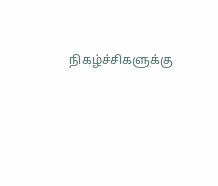நிகழ்ச்சிகளுக்கு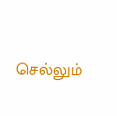செல்லும்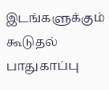இடங்களுக்கும் கூடுதல் பாதுகாப்பு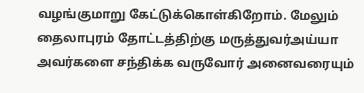வழங்குமாறு கேட்டுக்கொள்கிறோம். மேலும் தைலாபுரம் தோட்டத்திற்கு மருத்துவர்அய்யா அவர்களை சந்திக்க வருவோர் அனைவரையும்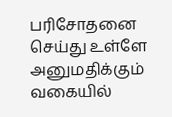பரிசோதனை செய்து உள்ளே அனுமதிக்கும் வகையில்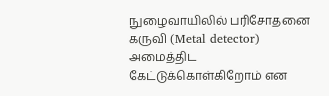நுழைவாயிலில் பரிசோதனை கருவி (Metal detector) அமைத்திட கேட்டுக்கொள்கிறோம் என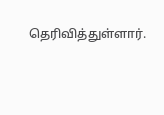தெரிவித்துள்ளார்.